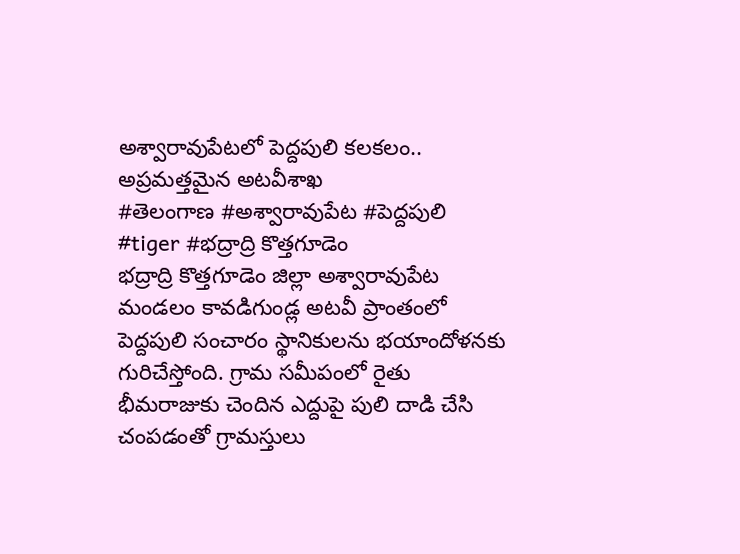అశ్వారావుపేటలో పెద్దపులి కలకలం.. అప్రమత్తమైన అటవీశాఖ
#తెలంగాణ #అశ్వారావుపేట #పెద్దపులి #tiger #భద్రాద్రి కొత్తగూడెం
భద్రాద్రి కొత్తగూడెం జిల్లా అశ్వారావుపేట మండలం కావడిగుండ్ల అటవీ ప్రాంతంలో పెద్దపులి సంచారం స్థానికులను భయాందోళనకు గురిచేస్తోంది. గ్రామ సమీపంలో రైతు భీమరాజుకు చెందిన ఎద్దుపై పులి దాడి చేసి చంపడంతో గ్రామస్తులు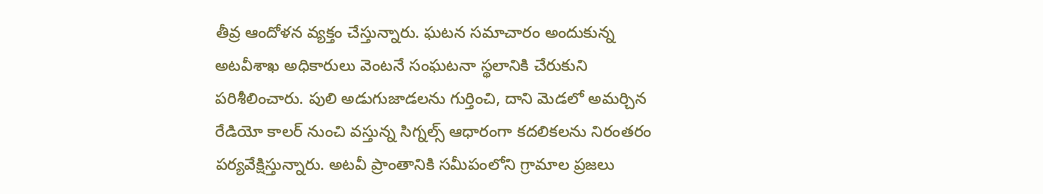తీవ్ర ఆందోళన వ్యక్తం చేస్తున్నారు. ఘటన సమాచారం అందుకున్న అటవీశాఖ అధికారులు వెంటనే సంఘటనా స్థలానికి చేరుకుని పరిశీలించారు. పులి అడుగుజాడలను గుర్తించి, దాని మెడలో అమర్చిన రేడియో కాలర్ నుంచి వస్తున్న సిగ్నల్స్ ఆధారంగా కదలికలను నిరంతరం పర్యవేక్షిస్తున్నారు. అటవీ ప్రాంతానికి సమీపంలోని గ్రామాల ప్రజలు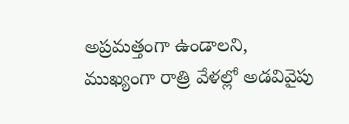అప్రమత్తంగా ఉండాలని, ముఖ్యంగా రాత్రి వేళల్లో అడవివైపు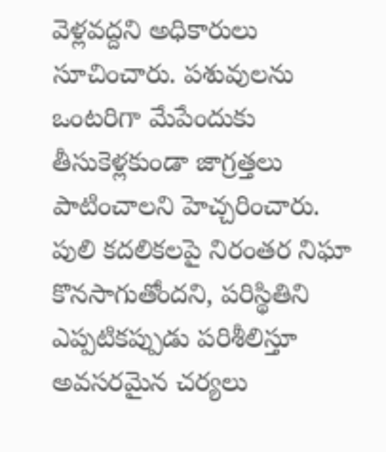వెళ్లవద్దని అధికారులు సూచించారు. పశువులను ఒంటరిగా మేపేందుకు తీసుకెళ్లకుండా జాగ్రత్తలు పాటించాలని హెచ్చరించారు. పులి కదలికలపై నిరంతర నిఘా కొనసాగుతోందని, పరిస్థితిని ఎప్పటికప్పుడు పరిశీలిస్తూ అవసరమైన చర్యలు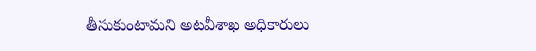తీసుకుంటామని అటవీశాఖ అధికారులు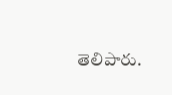తెలిపారు.